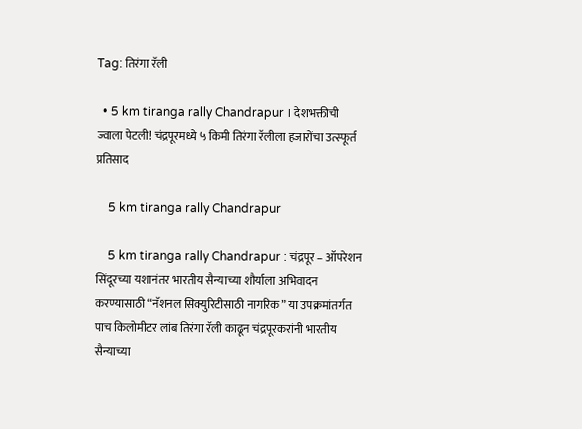Tag: तिरंगा रॅली

  • 5 km tiranga rally Chandrapur । देशभक्तीची ज्वाला पेटली! चंद्रपूरमध्ये ५ किमी तिरंगा रॅलीला हजारोंचा उत्स्फूर्त प्रतिसाद

    5 km tiranga rally Chandrapur

    5 km tiranga rally Chandrapur : चंद्रपूर – ऑपरेशन सिंदूरच्या यशानंतर भारतीय सैन्याच्या शौर्याला अभिवादन करण्यासाठी “नॅशनल सिक्युरिटीसाठी नागरिक” या उपक्रमांतर्गत पाच किलोमीटर लांब तिरंगा रॅली काढून चंद्रपूरकरांनी भारतीय सैन्याच्या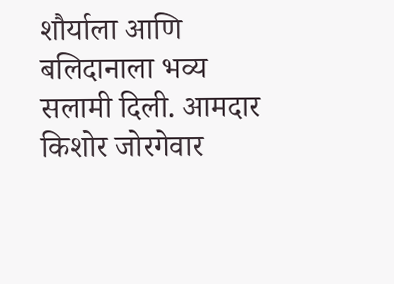शौर्याला आणि बलिदानाला भव्य सलामी दिली. आमदार किशोर जोरगेवार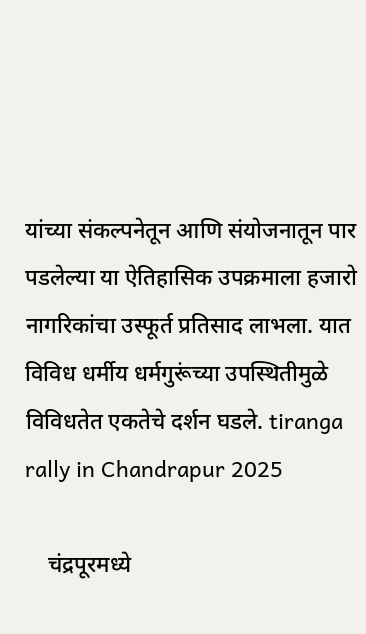यांच्या संकल्पनेतून आणि संयोजनातून पार पडलेल्या या ऐतिहासिक उपक्रमाला हजारो नागरिकांचा उस्फूर्त प्रतिसाद लाभला. यात विविध धर्मीय धर्मगुरूंच्या उपस्थितीमुळे विविधतेत एकतेचे दर्शन घडले. tiranga rally in Chandrapur 2025

    चंद्रपूरमध्ये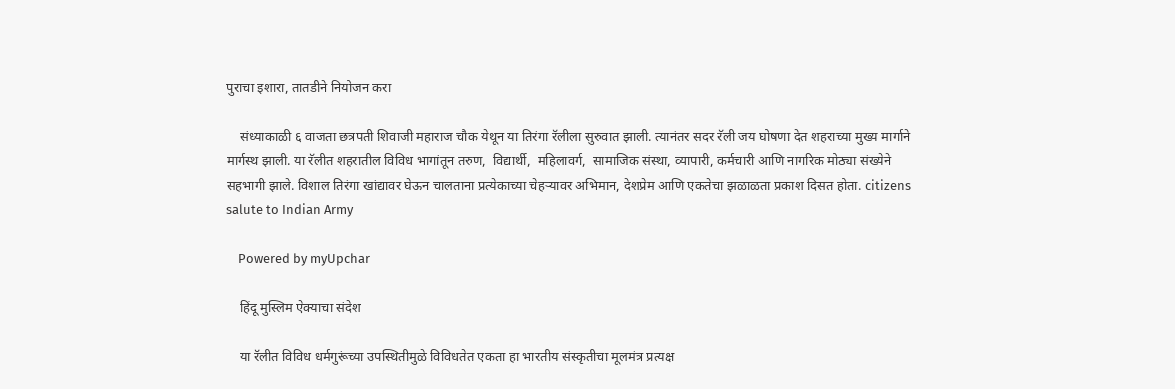पुराचा इशारा, तातडीने नियोजन करा

    संध्याकाळी ६ वाजता छत्रपती शिवाजी महाराज चौक येथून या तिरंगा रॅलीला सुरुवात झाली. त्यानंतर सदर रॅली जय घोषणा देत शहराच्या मुख्य मार्गाने मार्गस्थ झाली. या रॅलीत शहरातील विविध भागांतून तरुण,  विद्यार्थी,  महिलावर्ग,  सामाजिक संस्था, व्यापारी, कर्मचारी आणि नागरिक मोठ्या संख्येने सहभागी झाले. विशाल तिरंगा खांद्यावर घेऊन चालताना प्रत्येकाच्या चेहऱ्यावर अभिमान, देशप्रेम आणि एकतेचा झळाळता प्रकाश दिसत होता. citizens salute to Indian Army

    Powered by myUpchar

    हिंदू मुस्लिम ऐक्याचा संदेश

    या रॅलीत विविध धर्मगुरूंच्या उपस्थितीमुळे विविधतेत एकता हा भारतीय संस्कृतीचा मूलमंत्र प्रत्यक्ष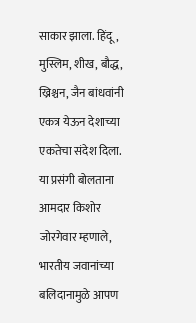साकार झाला. हिंदू, मुस्लिम, शीख, बौद्ध, ख्रिश्चन, जैन बांधवांनी एकत्र येऊन देशाच्या एकतेचा संदेश दिला. या प्रसंगी बोलताना आमदार किशोर जोरगेवार म्हणाले, भारतीय जवानांच्या बलिदानामुळे आपण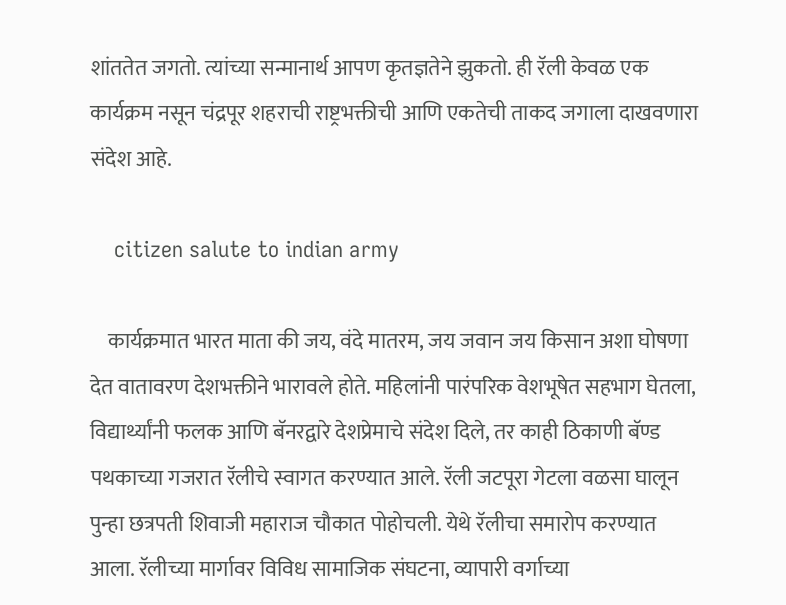शांततेत जगतो. त्यांच्या सन्मानार्थ आपण कृतज्ञतेने झुकतो. ही रॅली केवळ एक कार्यक्रम नसून चंद्रपूर शहराची राष्ट्रभक्तीची आणि एकतेची ताकद जगाला दाखवणारा संदेश आहे.

    citizen salute to indian army

    कार्यक्रमात भारत माता की जय, वंदे मातरम, जय जवान जय किसान अशा घोषणा देत वातावरण देशभक्तीने भारावले होते. महिलांनी पारंपरिक वेशभूषेत सहभाग घेतला, विद्यार्थ्यांनी फलक आणि बॅनरद्वारे देशप्रेमाचे संदेश दिले, तर काही ठिकाणी बॅण्ड पथकाच्या गजरात रॅलीचे स्वागत करण्यात आले. रॅली जटपूरा गेटला वळसा घालून पुन्हा छत्रपती शिवाजी महाराज चौकात पोहोचली. येथे रॅलीचा समारोप करण्यात आला. रॅलीच्या मार्गावर विविध सामाजिक संघटना, व्यापारी वर्गाच्या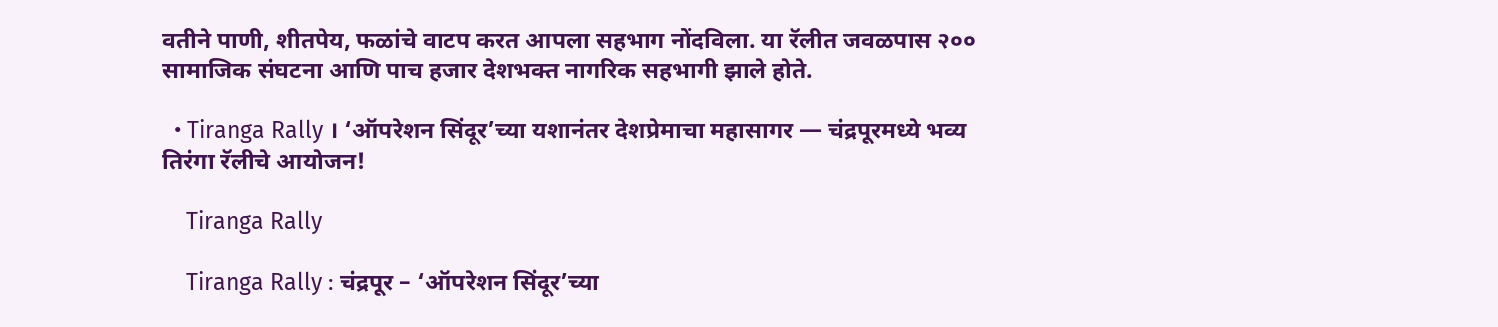वतीने पाणी, शीतपेय, फळांचे वाटप करत आपला सहभाग नोंदविला. या रॅलीत जवळपास २०० सामाजिक संघटना आणि पाच हजार देशभक्त नागरिक सहभागी झाले होते.

  • Tiranga Rally । ‘ऑपरेशन सिंदूर’च्या यशानंतर देशप्रेमाचा महासागर — चंद्रपूरमध्ये भव्य तिरंगा रॅलीचे आयोजन!

    Tiranga Rally

    Tiranga Rally : चंद्रपूर – ‘ऑपरेशन सिंदूर’च्या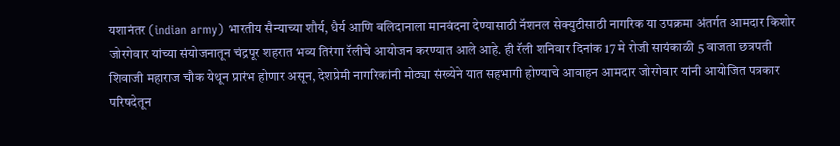यशानंतर (indian army) भारतीय सैन्याच्या शौर्य, धैर्य आणि बलिदानाला मानवंदना देण्यासाठी नॅशनल सेक्युटीसाठी नागरिक या उपक्रमा अंतर्गत आमदार किशोर जोरगेवार यांच्या संयोजनातून चंद्रपूर शहरात भव्य तिरंगा रॅलीचे आयोजन करण्यात आले आहे. ही रॅली शनिवार दिनांक 17 मे रोजी सायंकाळी 5 वाजता छत्रपती शिवाजी महाराज चौक येथून प्रारंभ होणार असून, देशप्रेमी नागरिकांनी मोठ्या संख्येने यात सहभागी होण्याचे आवाहन आमदार जोरगेवार यांनी आयोजित पत्रकार परिषदेतून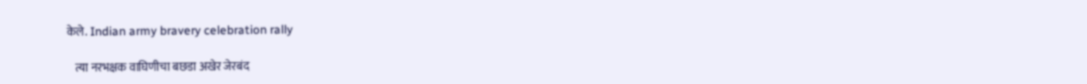केले. Indian army bravery celebration rally

    त्या नरभक्षक वाघिणीचा बछडा अखेर जेरबंद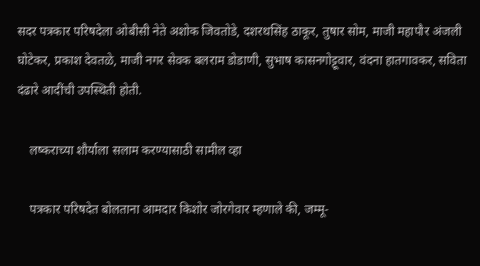सदर पत्रकार परिषदेला ओबीसी नेते अशोक जिवतोडे, दशरथसिंह ठाकूर, तुषार सोम, माजी महापौर अंजली घोटेकर, प्रकाश देवतळे, माजी नगर सेवक बलराम डोडाणी, सुभाष कासनगोट्टूवार, वंदना हातगावकर, सविता दंढारे आदींची उपस्थिती होती.

    लष्कराच्या शौर्याला सलाम करण्यासाठी सामील व्हा

    पत्रकार परिषदेत बोलताना आमदार किशोर जोरगेवार म्हणाले की, जम्मू-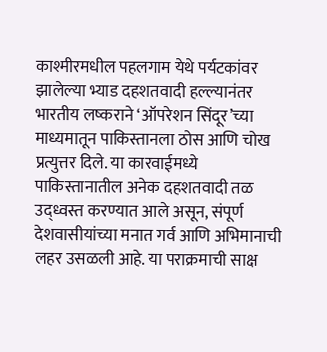काश्मीरमधील पहलगाम येथे पर्यटकांवर झालेल्या भ्याड दहशतवादी हल्ल्यानंतर भारतीय लष्कराने ‘ऑपरेशन सिंदूर’च्या माध्यमातून पाकिस्तानला ठोस आणि चोख प्रत्युत्तर दिले. या कारवाईमध्ये पाकिस्तानातील अनेक दहशतवादी तळ उद्ध्वस्त करण्यात आले असून, संपूर्ण देशवासीयांच्या मनात गर्व आणि अभिमानाची लहर उसळली आहे. या पराक्रमाची साक्ष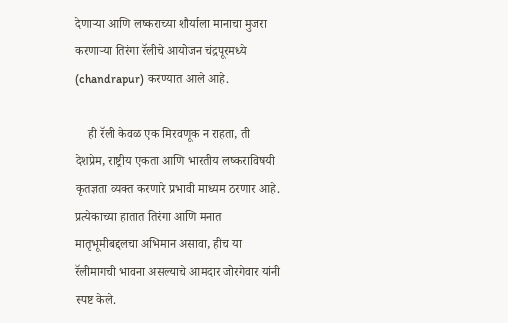देणाऱ्या आणि लष्कराच्या शौर्याला मानाचा मुजरा करणाऱ्या तिरंगा रॅलीचे आयोजन चंद्रपूरमध्ये (chandrapur) करण्यात आले आहे.

    ही रॅली केवळ एक मिरवणूक न राहता, ती देशप्रेम, राष्ट्रीय एकता आणि भारतीय लष्कराविषयी कृतज्ञता व्यक्त करणारे प्रभावी माध्यम ठरणार आहे. प्रत्येकाच्या हातात तिरंगा आणि मनात मातृभूमीबद्दलचा अभिमान असावा, हीच या रॅलीमागची भावना असल्याचे आमदार जोरगेवार यांनी स्पष्ट केले.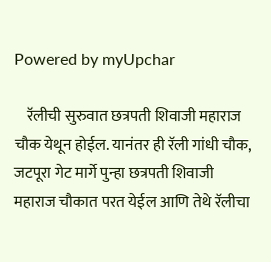Powered by myUpchar

    रॅलीची सुरुवात छत्रपती शिवाजी महाराज चौक येथून होईल. यानंतर ही रॅली गांधी चौक, जटपूरा गेट मार्गे पुन्हा छत्रपती शिवाजी महाराज चौकात परत येईल आणि तेथे रॅलीचा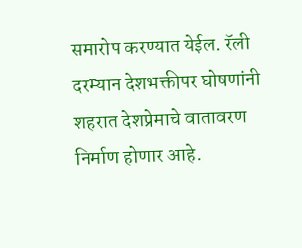समारोप करण्यात येईल. रॅली दरम्यान देशभक्तीपर घोषणांनी शहरात देशप्रेमाचे वातावरण निर्माण होणार आहे.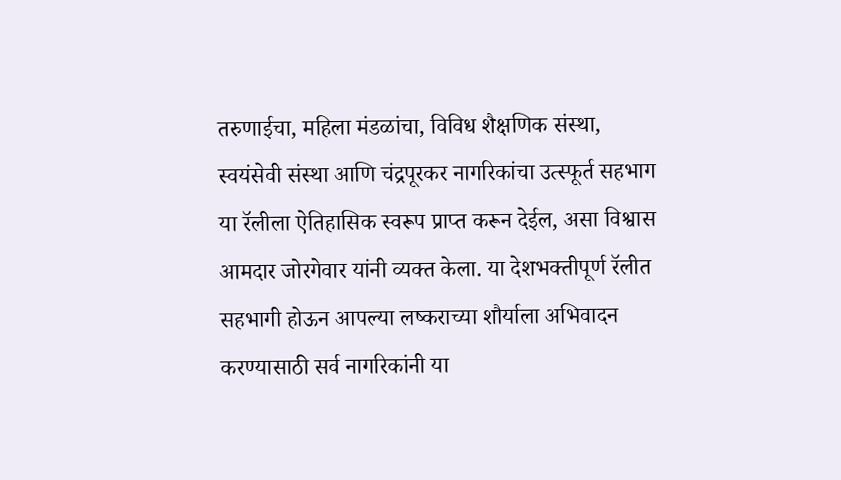तरुणाईचा, महिला मंडळांचा, विविध शैक्षणिक संस्था, स्वयंसेवी संस्था आणि चंद्रपूरकर नागरिकांचा उत्स्फूर्त सहभाग या रॅलीला ऐतिहासिक स्वरूप प्राप्त करून देईल, असा विश्वास आमदार जोरगेवार यांनी व्यक्त केला. या देशभक्तीपूर्ण रॅलीत सहभागी होऊन आपल्या लष्कराच्या शौर्याला अभिवादन करण्यासाठी सर्व नागरिकांनी या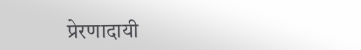प्रेरणादायी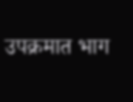उपक्रमात भाग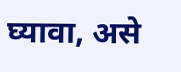घ्यावा, असे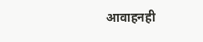आवाहनही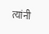त्यांनी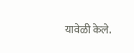यावेळी केले.